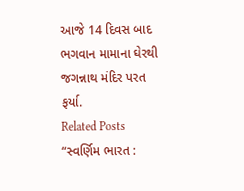આજે 14 દિવસ બાદ ભગવાન મામાના ઘેરથી જગન્નાથ મંદિર પરત ફર્યા.
Related Posts
“સ્વર્ણિમ ભારત :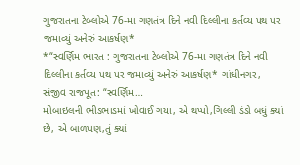ગુજરાતના ટેબ્લોએ 76-મા ગણતંત્ર દિને નવી દિલ્લીના કર્તવ્ય પથ પર જમાવ્યું અનેરું આકર્ષણ*
*“સ્વર્ણિમ ભારત : ગુજરાતના ટેબ્લોએ 76-મા ગણતંત્ર દિને નવી દિલ્લીના કર્તવ્ય પથ પર જમાવ્યું અનેરું આકર્ષણ* ગાંધીનગર, સંજીવ રાજપૂત: “સ્વર્ણિમ…
મોબાઇલની ભીડભાડમાં ખોવાઈ ગયા, એ થપ્પો,ગિલ્લી ડંડો બધું ક્યાં છે, એ બાળપણ,તું ક્યાં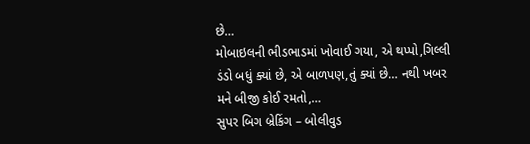છે…
મોબાઇલની ભીડભાડમાં ખોવાઈ ગયા, એ થપ્પો,ગિલ્લી ડંડો બધું ક્યાં છે, એ બાળપણ,તું ક્યાં છે… નથી ખબર મને બીજી કોઈ રમતો,…
સુપર બિગ બ્રેકિંગ – બોલીવુડ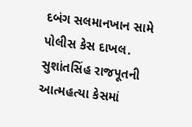દબંગ સલમાનખાન સામે પોલીસ કેસ દાખલ. સુશાંતસિંહ રાજપૂતની આત્મહત્યા કેસમાં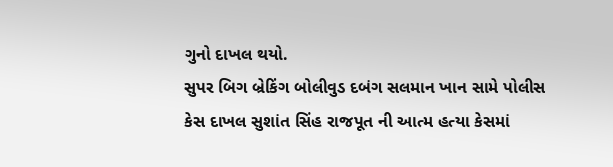ગુનો દાખલ થયો.
સુપર બિગ બ્રેકિંગ બોલીવુડ દબંગ સલમાન ખાન સામે પોલીસ કેસ દાખલ સુશાંત સિંહ રાજપૂત ની આત્મ હત્યા કેસમાં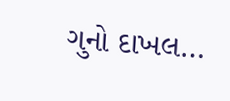ગુનો દાખલ…